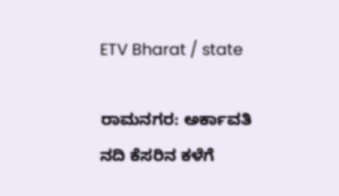ETV Bharat / state

ರಾಮನಗರ: ಅರ್ಕಾವತಿ ನದಿ ಕೆಸರಿನ ಕಳೆಗೆ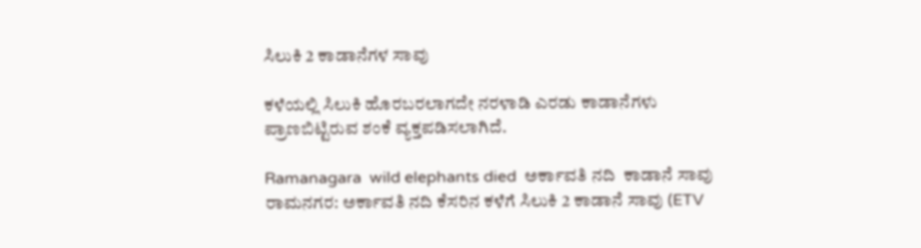ಸಿಲುಕಿ 2 ಕಾಡಾನೆಗಳ ಸಾವು

ಕಳೆಯಲ್ಲಿ ಸಿಲುಕಿ ಹೊರಬರಲಾಗದೇ ನರಳಾಡಿ ಎರಡು ಕಾಡಾನೆಗಳು ಪ್ರಾಣಬಿಟ್ಟಿರುವ ಶಂಕೆ ವ್ಯಕ್ತಪಡಿಸಲಾಗಿದೆ.

Ramanagara  wild elephants died  ಅರ್ಕಾವತಿ ನದಿ  ಕಾಡಾನೆ ಸಾವು
ರಾಮನಗರ: ಅರ್ಕಾವತಿ ನದಿ ಕೆಸರಿನ ಕಳೆಗೆ ಸಿಲುಕಿ 2 ಕಾಡಾನೆ ಸಾವು (ETV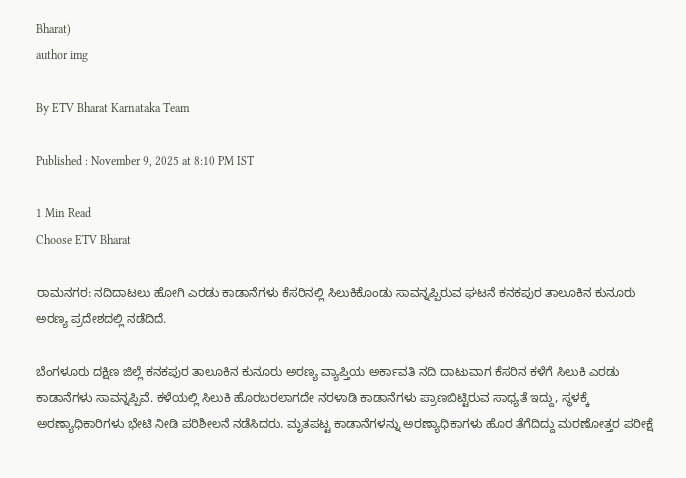Bharat)
author img

By ETV Bharat Karnataka Team

Published : November 9, 2025 at 8:10 PM IST

1 Min Read
Choose ETV Bharat

ರಾಮನಗರ: ನದಿದಾಟಲು ಹೋಗಿ ಎರಡು ಕಾಡಾನೆಗಳು ಕೆಸರಿನಲ್ಲಿ ಸಿಲುಕಿಕೊಂಡು ಸಾವನ್ನಪ್ಪಿರುವ ಘಟನೆ ಕನಕಪುರ ತಾಲೂಕಿನ ಕುನೂರು ಅರಣ್ಯ ಪ್ರದೇಶದಲ್ಲಿ ನಡೆದಿದೆ.

ಬೆಂಗಳೂರು ದಕ್ಷಿಣ ಜಿಲ್ಲೆ ಕನಕಪುರ ತಾಲೂಕಿನ ಕುನೂರು ಅರಣ್ಯ ವ್ಯಾಪ್ತಿಯ ಅರ್ಕಾವತಿ ನದಿ ದಾಟುವಾಗ ಕೆಸರಿನ ಕಳೆಗೆ ಸಿಲುಕಿ ಎರಡು ಕಾಡಾನೆಗಳು ಸಾವನ್ನಪ್ಪಿವೆ. ಕಳೆಯಲ್ಲಿ ಸಿಲುಕಿ ಹೊರಬರಲಾಗದೇ ನರಳಾಡಿ ಕಾಡಾನೆಗಳು ಪ್ರಾಣಬಿಟ್ಟಿರುವ ಸಾಧ್ಯತೆ ಇದ್ದು, ಸ್ಥಳಕ್ಕೆ ಅರಣ್ಯಾಧಿಕಾರಿಗಳು ಭೇಟಿ ನೀಡಿ ಪರಿಶೀಲನೆ ನಡೆಸಿದರು. ಮೃತಪಟ್ಟ ಕಾಡಾನೆಗಳನ್ನು ಅರಣ್ಯಾಧಿಕಾಗಳು ಹೊರ ತೆಗೆದಿದ್ದು ಮರಣೋತ್ತರ ಪರೀಕ್ಷೆ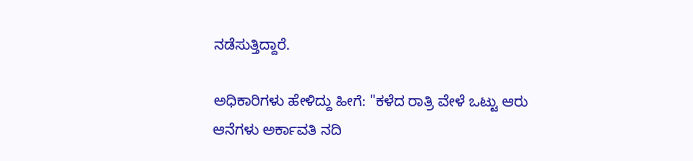ನಡೆಸುತ್ತಿದ್ದಾರೆ.

ಅಧಿಕಾರಿಗಳು ಹೇಳಿದ್ದು ಹೀಗೆ: "ಕಳೆದ ರಾತ್ರಿ ವೇಳೆ ಒಟ್ಟು ಆರು ಆನೆಗಳು ಅರ್ಕಾವತಿ ನದಿ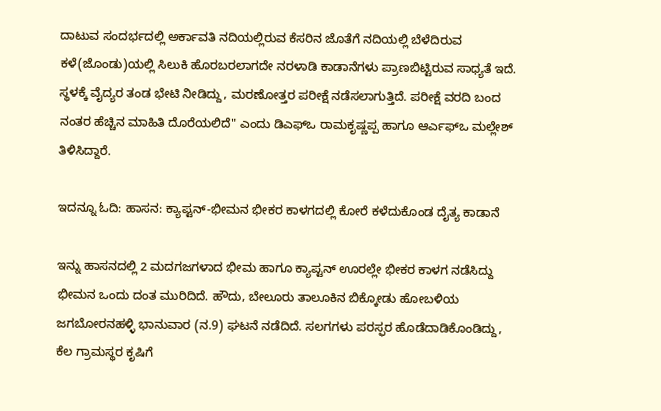ದಾಟುವ ಸಂದರ್ಭದಲ್ಲಿ ಅರ್ಕಾವತಿ ನದಿಯಲ್ಲಿರುವ ಕೆಸರಿನ ಜೊತೆಗೆ ನದಿಯಲ್ಲಿ ಬೆಳೆದಿರುವ ಕಳೆ(ಜೊಂಡು)ಯಲ್ಲಿ ಸಿಲುಕಿ ಹೊರಬರಲಾಗದೇ ನರಳಾಡಿ ಕಾಡಾನೆಗಳು ಪ್ರಾಣಬಿಟ್ಟಿರುವ ಸಾಧ್ಯತೆ ಇದೆ. ಸ್ಥಳಕ್ಕೆ ವೈದ್ಯರ ತಂಡ ಭೇಟಿ ನೀಡಿದ್ದು, ಮರಣೋತ್ತರ ಪರೀಕ್ಷೆ ನಡೆಸಲಾಗುತ್ತಿದೆ. ಪರೀಕ್ಷೆ ವರದಿ ಬಂದ ನಂತರ ಹೆಚ್ಚಿನ ಮಾಹಿತಿ ದೊರೆಯಲಿದೆ" ಎಂದು ಡಿಎಫ್ಒ ರಾಮಕೃಷ್ಣಪ್ಪ ಹಾಗೂ ಆರ್ಎಫ್ಒ ಮಲ್ಲೇಶ್ ತಿಳಿಸಿದ್ದಾರೆ.

ಇದನ್ನೂ ಓದಿ: ಹಾಸನ: ಕ್ಯಾಪ್ಟನ್-ಭೀಮನ ಭೀಕರ ಕಾಳಗದಲ್ಲಿ ಕೋರೆ ಕಳೆದುಕೊಂಡ ದೈತ್ಯ ಕಾಡಾನೆ

ಇನ್ನು ಹಾಸನದಲ್ಲಿ 2 ಮದಗಜಗಳಾದ ಭೀಮ ಹಾಗೂ ಕ್ಯಾಪ್ಟನ್ ಊರಲ್ಲೇ ಭೀಕರ ಕಾಳಗ ನಡೆಸಿದ್ದು ಭೀಮನ ಒಂದು ದಂತ ಮುರಿದಿದೆ. ಹೌದು, ಬೇಲೂರು ತಾಲೂಕಿನ ಬಿಕ್ಕೋಡು ಹೋಬಳಿಯ ಜಗಬೋರನಹಳ್ಳಿ ಭಾನುವಾರ (ನ.9) ಘಟನೆ ನಡೆದಿದೆ. ಸಲಗಗಳು ಪರಸ್ಫರ ಹೊಡೆದಾಡಿಕೊಂಡಿದ್ದು, ಕೆಲ ಗ್ರಾಮಸ್ಥರ ಕೃಷಿಗೆ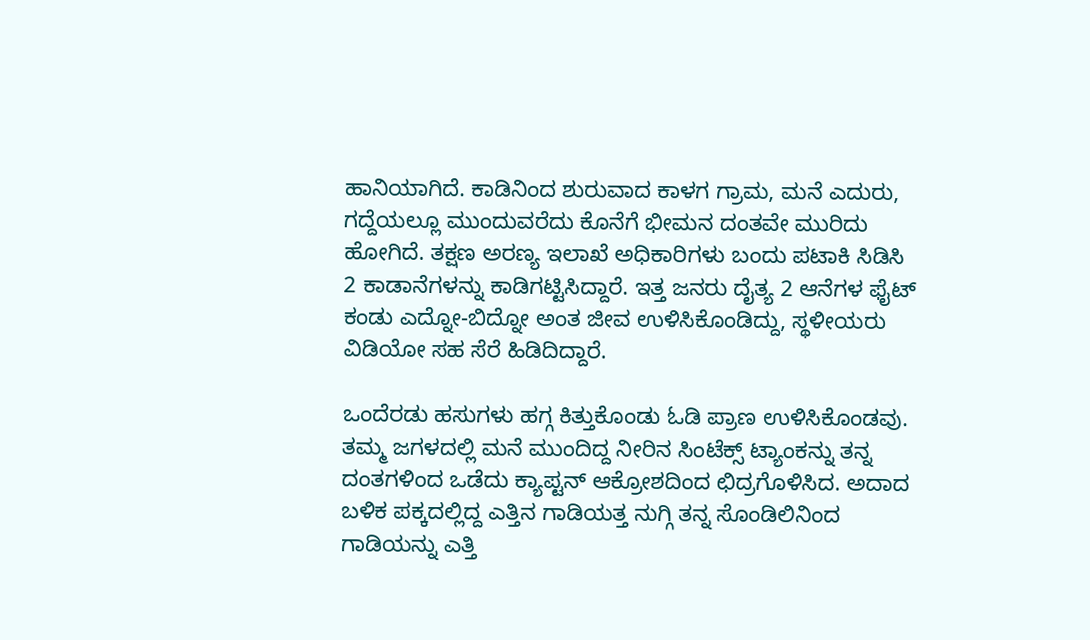ಹಾನಿಯಾಗಿದೆ. ಕಾಡಿನಿಂದ ಶುರುವಾದ ಕಾಳಗ ಗ್ರಾಮ, ಮನೆ ಎದುರು, ಗದ್ದೆಯಲ್ಲೂ ಮುಂದುವರೆದು ಕೊನೆಗೆ ಭೀಮನ ದಂತವೇ ಮುರಿದು ಹೋಗಿದೆ. ತಕ್ಷಣ ಅರಣ್ಯ ಇಲಾಖೆ ಅಧಿಕಾರಿಗಳು ಬಂದು ಪಟಾಕಿ ಸಿಡಿಸಿ 2 ಕಾಡಾನೆಗಳನ್ನು ಕಾಡಿಗಟ್ಟಿಸಿದ್ದಾರೆ. ಇತ್ತ ಜನರು ದೈತ್ಯ 2 ಆನೆಗಳ ಫೈಟ್ ಕಂಡು ಎದ್ನೋ-ಬಿದ್ನೋ ಅಂತ ಜೀವ ಉಳಿಸಿಕೊಂಡಿದ್ದು, ಸ್ಥಳೀಯರು ವಿಡಿಯೋ ಸಹ ಸೆರೆ ಹಿಡಿದಿದ್ದಾರೆ.

ಒಂದೆರಡು ಹಸುಗಳು ಹಗ್ಗ ಕಿತ್ತುಕೊಂಡು ಓಡಿ ಪ್ರಾಣ ಉಳಿಸಿಕೊಂಡವು. ತಮ್ಮ ಜಗಳದಲ್ಲಿ ಮನೆ ಮುಂದಿದ್ದ ನೀರಿನ ಸಿಂಟೆಕ್ಸ್ ಟ್ಯಾಂಕನ್ನು ತನ್ನ ದಂತಗಳಿಂದ ಒಡೆದು ಕ್ಯಾಪ್ಟನ್ ಆಕ್ರೋಶದಿಂದ ಛಿದ್ರಗೊಳಿಸಿದ. ಅದಾದ ಬಳಿಕ ಪಕ್ಕದಲ್ಲಿದ್ದ ಎತ್ತಿನ ಗಾಡಿಯತ್ತ ನುಗ್ಗಿ ತನ್ನ ಸೊಂಡಿಲಿನಿಂದ ಗಾಡಿಯನ್ನು ಎತ್ತಿ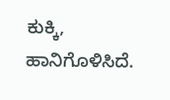ಕುಕ್ಕಿ, ಹಾನಿಗೊಳಿಸಿದೆ.